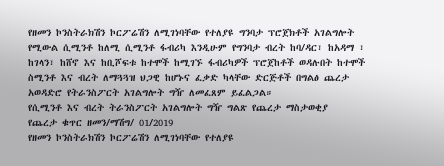የዘመን ኮንስትራክሽን ኮርፖሬሽን ለሚገነባቸው የተለያዩ ግንባታ ፕሮጀክቶች አገልግሎት የሚውል ሲሚንቶ ከለሚ ሲሚንቶ ፋብሪካ እንዲሁም የግንባታ ብረት ከባ/ዳር፣ ከአዳማ ፣ ከገላን፣ ከሸኖ እና ከቢሾፍቱ ከተሞች ከሚገኙ ፋብሪካዎች ፕሮጀከቶች ወዳሉበት ከተሞች ስሚንቶ እና ብረት ለማጓጓዝ ህጋዊ ከሆኑና ፈቃድ ካላቸው ድርጅቶች በግልፅ ጨረታ አወዳድሮ የትራንስፖርት አገልግሎት ግዥ ለመፈጸም ይፈልጋል።
የሲሚንቶ እና ብረት ትራንስፖርት አገልግሎት ግዥ ግልጽ የጨረታ ማስታወቂያ
የጨረታ ቁጥር ዘመን/ማሽግ/ 01/2019
የዘመን ኮንስትራክሽን ኮርፖሬሽን ለሚገነባቸው የተለያዩ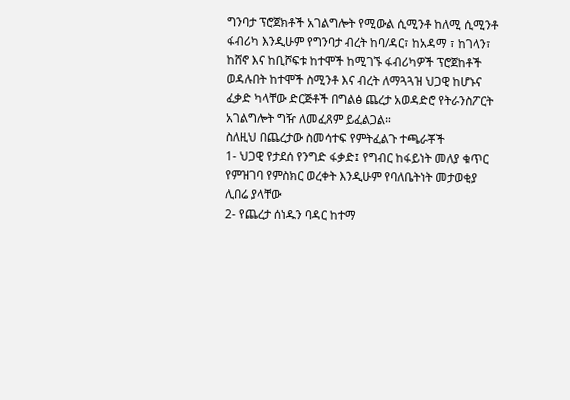ግንባታ ፕሮጀክቶች አገልግሎት የሚውል ሲሚንቶ ከለሚ ሲሚንቶ ፋብሪካ እንዲሁም የግንባታ ብረት ከባ/ዳር፣ ከአዳማ ፣ ከገላን፣ ከሸኖ እና ከቢሾፍቱ ከተሞች ከሚገኙ ፋብሪካዎች ፕሮጀከቶች ወዳሉበት ከተሞች ስሚንቶ እና ብረት ለማጓጓዝ ህጋዊ ከሆኑና ፈቃድ ካላቸው ድርጅቶች በግልፅ ጨረታ አወዳድሮ የትራንስፖርት አገልግሎት ግዥ ለመፈጸም ይፈልጋል።
ስለዚህ በጨረታው ስመሳተፍ የምትፈልጉ ተጫራቾች
1- ህጋዊ የታደሰ የንግድ ፋቃድ፤ የግብር ከፋይነት መለያ ቁጥር የምዝገባ የምስክር ወረቀት እንዲሁም የባለቤትነት መታወቂያ ሊበሬ ያላቸው
2- የጨረታ ሰነዱን ባዳር ከተማ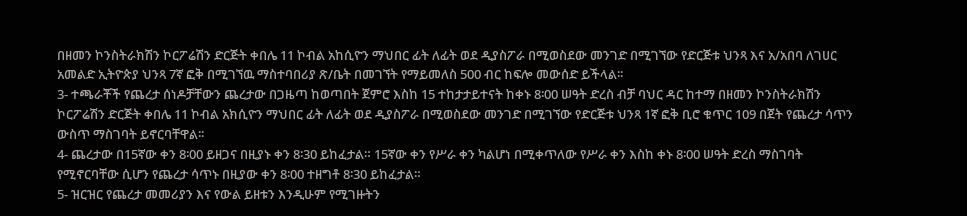በዘመን ኮንስትራክሽን ኮርፖሬሽን ድርጅት ቀበሌ 11 ኮብል አከሲዮን ማህበር ፊት ለፊት ወደ ዲያስፖራ በሚወስደው መንገድ በሚገኘው የድርጅቱ ህንጻ እና አ/አበባ ለገሀር አመልድ ኢትዮጵያ ህንጻ 7ኛ ፎቅ በሚገኘዉ ማስተባበሪያ ጽ/ቤት በመገኘት የማይመለስ 500 ብር ከፍሎ መውሰድ ይችላል፡፡
3- ተጫራቾች የጨረታ ሰነዶቻቸውን ጨረታው በጋዜጣ ከወጣበት ጀምሮ እስከ 15 ተከታታይተናት ከቀኑ 8፡00 ሠዓት ድረስ ብቻ ባህር ዳር ከተማ በዘመን ኮንስትራክሽን ኮርፖሬሽን ድርጅት ቀበሌ 11 ኮብል አክሲዮን ማህበር ፊት ለፊት ወደ ዲያስፖራ በሚወስደው መንገድ በሚገኘው የድርጅቱ ህንጻ 1ኛ ፎቅ ቢሮ ቁጥር 109 በጀት የጨረታ ሳጥን ውስጥ ማስገባት ይኖርባቸዋል፡፡
4- ጨረታው በ15ኛው ቀን 8፡00 ይዘጋና በዚያኑ ቀን 8፡30 ይከፈታል። 15ኛው ቀን የሥራ ቀን ካልሆነ በሚቀጥለው የሥራ ቀን እስከ ቀኑ 8፡00 ሠዓት ድረስ ማስገባት የሚኖርባቸው ሲሆን የጨረታ ሳጥኑ በዚያው ቀን 8፡00 ተዘግቶ 8፡30 ይከፈታል።
5- ዝርዝር የጨረታ መመሪያን እና የውል ይዘቱን እንዲሁም የሚገዙትን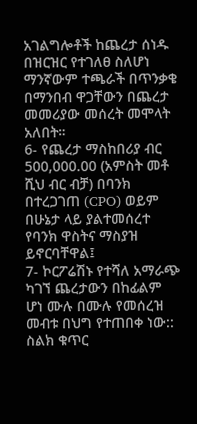አገልግሎቶች ከጨረታ ሰነዱ በዝርዝር የተገለፀ ስለሆነ ማንኛውም ተጫራች በጥንቃቄ በማንበብ ዋጋቸውን በጨረታ መመሪያው መሰረት መሞላት አለበት።
6- የጨረታ ማስከበሪያ ብር 500,000.00 (አምስት መቶ ሺህ ብር ብቻ) በባንክ በተረጋገጠ (CPO) ወይም በሁኔታ ላይ ያልተመሰረተ የባንክ ዋስትና ማስያዝ ይኖርባቸዋል፤
7- ኮርፖሬሽኑ የተሻለ አማራጭ ካገኘ ጨረታውን በከፊልም ሆነ ሙሉ በሙሉ የመሰረዝ መብቱ በህግ የተጠበቀ ነው::
ስልክ ቁጥር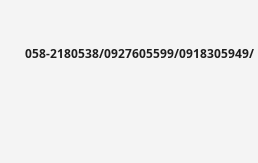058-2180538/0927605599/0918305949/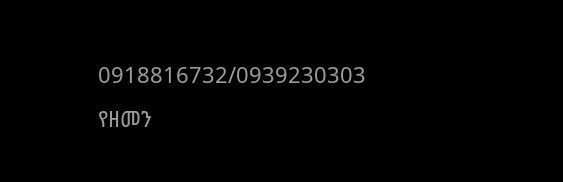0918816732/0939230303
የዘመን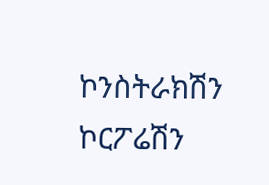ኮንስትራክሽን ኮርፖሬሽን